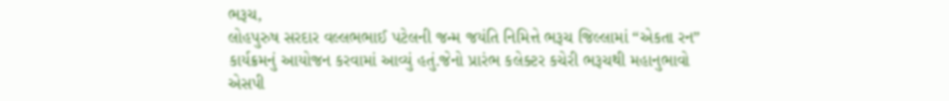ભરૂચ,
લોહપુરુષ સરદાર વલ્લભભાઈ પટેલની જન્મ જયંતિ નિમિત્તે ભરૂચ જિલ્લામાં “એકતા રન” કાર્યક્રમનું આયોજન કરવામાં આવ્યું હતું.જેનો પ્રારંભ કલેક્ટર કચેરી ભરૂચથી મહાનુભાવો
એસપી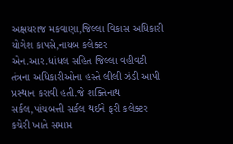અક્ષયરાજ મકવાણા,જિલ્લા વિકાસ અધિકારી યોગેશ કાપસે,નાયબ કલેક્ટર એન.આર.ધાંધલ સહિત જિલ્લા વહીવટી તંત્રના અધિકારીઓના હસ્તે લીલી ઝંડી આપી પ્રસ્થાન કરાવી હતી.જે શક્તિનાથ સર્કલ,પાંચબત્તી સર્કલ થઈને ફરી કલેક્ટર કચેરી ખાતે સમાપ્ત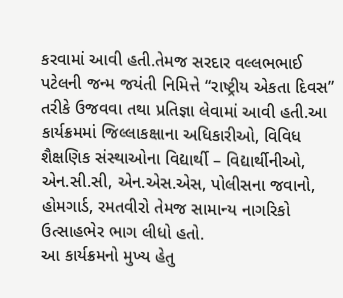કરવામાં આવી હતી.તેમજ સરદાર વલ્લભભાઈ પટેલની જન્મ જયંતી નિમિત્તે “રાષ્ટ્રીય એકતા દિવસ” તરીકે ઉજવવા તથા પ્રતિજ્ઞા લેવામાં આવી હતી.આ કાર્યક્રમમાં જિલ્લાકક્ષાના અધિકારીઓ, વિવિધ શૈક્ષણિક સંસ્થાઓના વિદ્યાર્થી – વિદ્યાર્થીનીઓ, એન.સી.સી, એન.એસ.એસ, પોલીસના જવાનો, હોમગાર્ડ, રમતવીરો તેમજ સામાન્ય નાગરિકો ઉત્સાહભેર ભાગ લીધો હતો.
આ કાર્યક્રમનો મુખ્ય હેતુ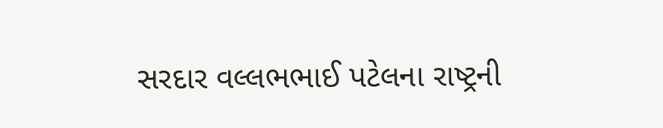સરદાર વલ્લભભાઈ પટેલના રાષ્ટ્રની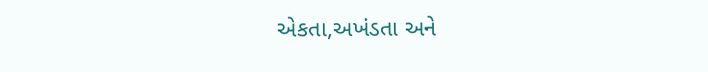એકતા,અખંડતા અને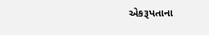એકરૂપતાના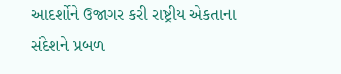આદર્શોને ઉજાગર કરી રાષ્ટ્રીય એકતાના સંદેશને પ્રબળ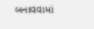બનાવવામાં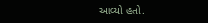આવ્યો હતો.